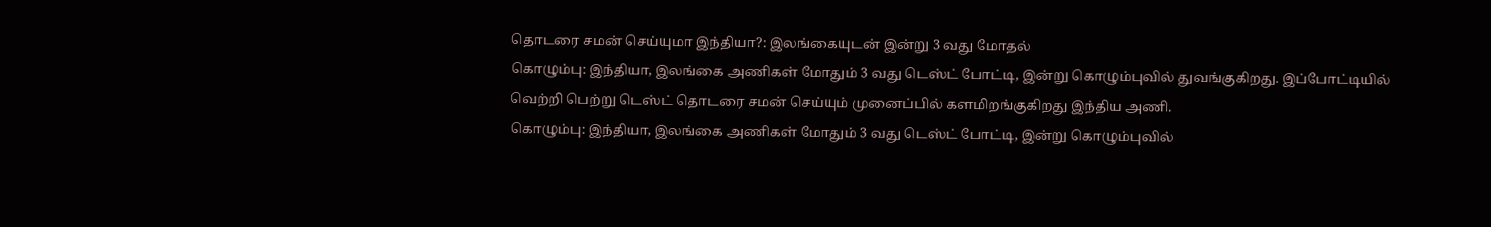தொடரை சமன் செய்யுமா இந்தியா?: இலங்கையுடன் இன்று 3 வது மோதல்
கொழும்பு: இந்தியா, இலங்கை அணிகள் மோதும் 3 வது டெஸ்ட் போட்டி, இன்று கொழும்புவில் துவங்குகிறது. இப்போட்டியில் வெற்றி பெற்று டெஸ்ட் தொடரை சமன் செய்யும் முனைப்பில் களமிறங்குகிறது இந்திய அணி.
கொழும்பு: இந்தியா, இலங்கை அணிகள் மோதும் 3 வது டெஸ்ட் போட்டி, இன்று கொழும்புவில்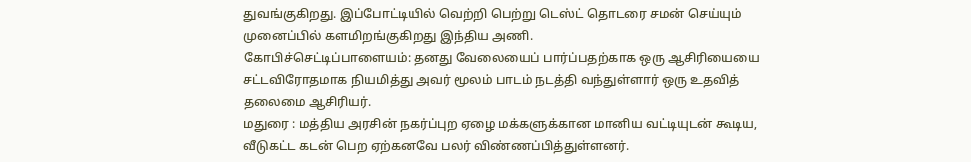துவங்குகிறது. இப்போட்டியில் வெற்றி பெற்று டெஸ்ட் தொடரை சமன் செய்யும் முனைப்பில் களமிறங்குகிறது இந்திய அணி.
கோபிச்செட்டிப்பாளையம்: தனது வேலையைப் பார்ப்பதற்காக ஒரு ஆசிரியையை சட்டவிரோதமாக நியமித்து அவர் மூலம் பாடம் நடத்தி வந்துள்ளார் ஒரு உதவித் தலைமை ஆசிரியர்.
மதுரை : மத்திய அரசின் நகர்ப்புற ஏழை மக்களுக்கான மானிய வட்டியுடன் கூடிய, வீடுகட்ட கடன் பெற ஏற்கனவே பலர் விண்ணப்பித்துள்ளனர்.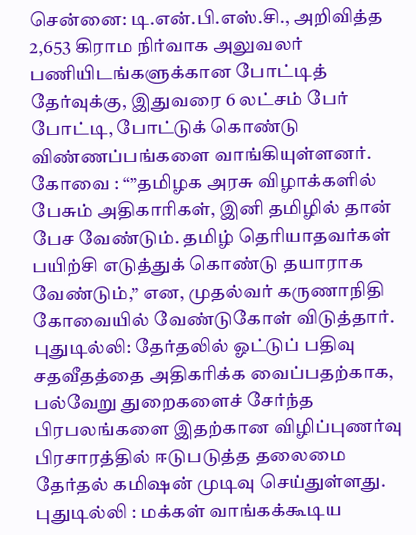சென்னை: டி.என்.பி.எஸ்.சி., அறிவித்த 2,653 கிராம நிர்வாக அலுவலர் பணியிடங்களுக்கான போட்டித் தேர்வுக்கு, இதுவரை 6 லட்சம் பேர் போட்டி, போட்டுக் கொண்டு விண்ணப்பங்களை வாங்கியுள்ளனர்.
கோவை : “”தமிழக அரசு விழாக்களில் பேசும் அதிகாரிகள், இனி தமிழில் தான் பேச வேண்டும். தமிழ் தெரியாதவர்கள் பயிற்சி எடுத்துக் கொண்டு தயாராக வேண்டும்,” என, முதல்வர் கருணாநிதி கோவையில் வேண்டுகோள் விடுத்தார்.
புதுடில்லி: தேர்தலில் ஓட்டுப் பதிவு சதவீதத்தை அதிகரிக்க வைப்பதற்காக, பல்வேறு துறைகளைச் சேர்ந்த பிரபலங்களை இதற்கான விழிப்புணர்வு பிரசாரத்தில் ஈடுபடுத்த தலைமை தேர்தல் கமிஷன் முடிவு செய்துள்ளது.
புதுடில்லி : மக்கள் வாங்கக்கூடிய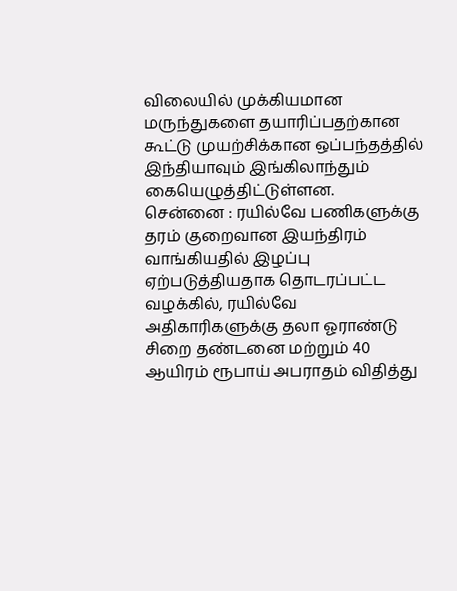விலையில் முக்கியமான மருந்துகளை தயாரிப்பதற்கான கூட்டு முயற்சிக்கான ஒப்பந்தத்தில் இந்தியாவும் இங்கிலாந்தும் கையெழுத்திட்டுள்ளன.
சென்னை : ரயில்வே பணிகளுக்கு தரம் குறைவான இயந்திரம் வாங்கியதில் இழப்பு ஏற்படுத்தியதாக தொடரப்பட்ட வழக்கில், ரயில்வே அதிகாரிகளுக்கு தலா ஓராண்டு சிறை தண்டனை மற்றும் 40 ஆயிரம் ரூபாய் அபராதம் விதித்து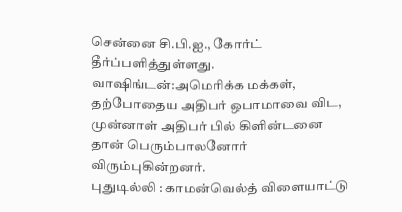சென்னை சி.பி.ஐ., கோர்ட் தீர்ப்பளித்துள்ளது.
வாஷிங்டன்:அமெரிக்க மக்கள், தற்போதைய அதிபர் ஒபாமாவை விட, முன்னாள் அதிபர் பில் கிளின்டனை தான் பெரும்பாலனோர் விரும்புகின்றனர்.
புதுடில்லி : காமன்வெல்த் விளையாட்டு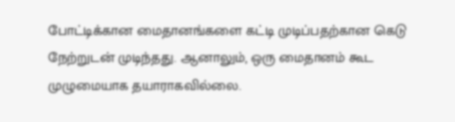போட்டிக்கான மைதானங்களை கட்டி முடிப்பதற்கான கெடு நேற்றுடன் முடிந்தது. ஆனாலும், ஒரு மைதானம் கூட முழுமையாக தயாராகவில்லை.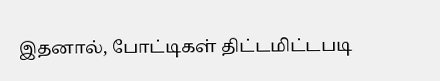இதனால், போட்டிகள் திட்டமிட்டபடி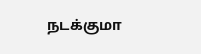நடக்குமா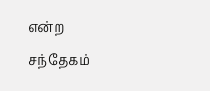என்ற சந்தேகம்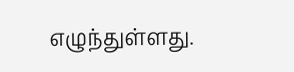எழுந்துள்ளது.